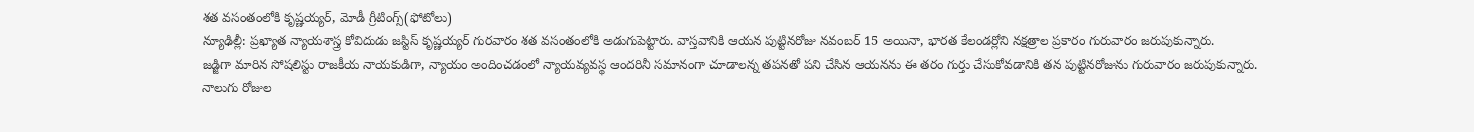శత వసంతంలోకి కృష్ణయ్యర్, మోడీ గ్రీటింగ్స్(ఫోటోలు)
న్యూఢిల్లీ: ప్రఖ్యాత న్యాయశాస్త్ర కోవిదుడు జస్టిస్ కృష్ణయ్యర్ గురవారం శత వసంతంలోకి అడుగుపెట్టారు. వాస్తవానికి ఆయన పుట్టినరోజు నవంబర్ 15 అయినా, భారత కేలండర్లోని నక్షత్రాల ప్రకారం గురువారం జరుపుకున్నారు.
జడ్జిగా మారిన సోషలిస్టు రాజకీయ నాయకుడిగా, న్యాయం అందించడంలో న్యాయవ్యవస్థ ఆందరినీ సమానంగా చూడాలన్న తపనతో పని చేసిన ఆయనను ఈ తరం గుర్తు చేసుకోవడానికి తన పుట్టినరోజును గురువారం జరుపుకున్నారు.
నాలుగు రోజుల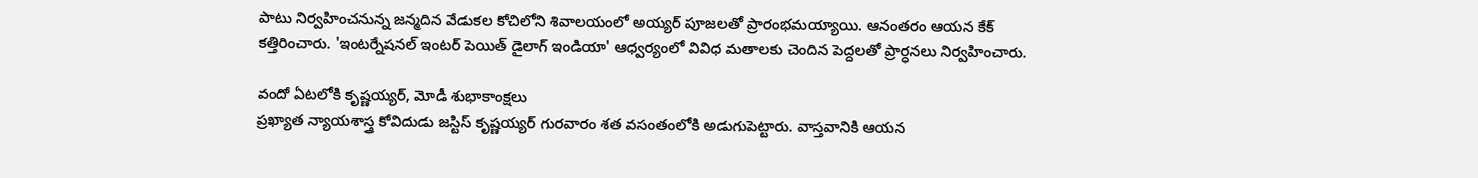పాటు నిర్వహించనున్న జన్మదిన వేడుకల కోచిలోని శివాలయంలో అయ్యర్ పూజలతో ప్రారంభమయ్యాయి. ఆనంతరం ఆయన కేక్ కత్తిరించారు. 'ఇంటర్నేషనల్ ఇంటర్ పెయిత్ డైలాగ్ ఇండియా' ఆధ్వర్యంలో వివిధ మతాలకు చెందిన పెద్దలతో ప్రార్ధనలు నిర్వహించారు.

వందో ఏటలోకి కృష్ణయ్యర్, మోడీ శుభాకాంక్షలు
ప్రఖ్యాత న్యాయశాస్త్ర కోవిదుడు జస్టిస్ కృష్ణయ్యర్ గురవారం శత వసంతంలోకి అడుగుపెట్టారు. వాస్తవానికి ఆయన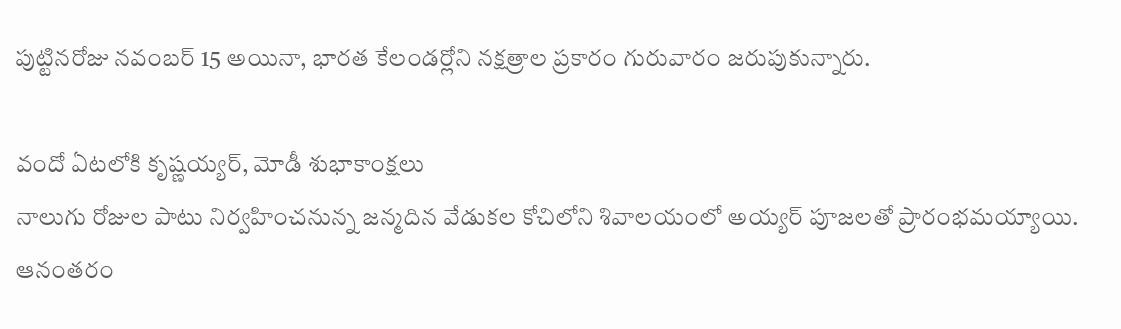పుట్టినరోజు నవంబర్ 15 అయినా, భారత కేలండర్లోని నక్షత్రాల ప్రకారం గురువారం జరుపుకున్నారు.

వందో ఏటలోకి కృష్ణయ్యర్, మోడీ శుభాకాంక్షలు
నాలుగు రోజుల పాటు నిర్వహించనున్న జన్మదిన వేడుకల కోచిలోని శివాలయంలో అయ్యర్ పూజలతో ప్రారంభమయ్యాయి. ఆనంతరం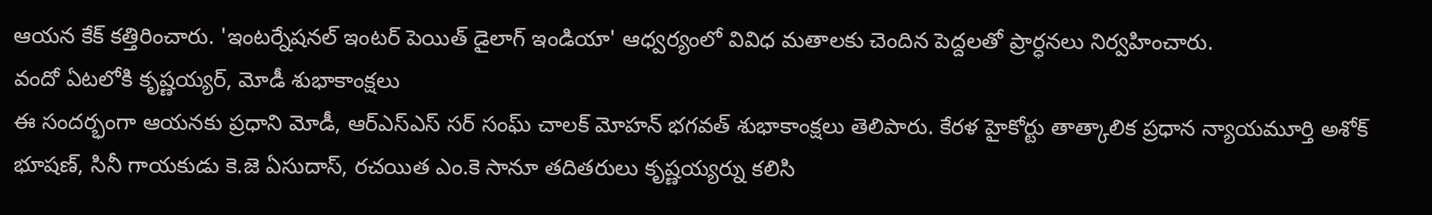ఆయన కేక్ కత్తిరించారు. 'ఇంటర్నేషనల్ ఇంటర్ పెయిత్ డైలాగ్ ఇండియా' ఆధ్వర్యంలో వివిధ మతాలకు చెందిన పెద్దలతో ప్రార్ధనలు నిర్వహించారు.
వందో ఏటలోకి కృష్ణయ్యర్, మోడీ శుభాకాంక్షలు
ఈ సందర్భంగా ఆయనకు ప్రధాని మోడీ, ఆర్ఎస్ఎస్ సర్ సంఘ్ చాలక్ మోహన్ భగవత్ శుభాకాంక్షలు తెలిపారు. కేరళ హైకోర్టు తాత్కాలిక ప్రధాన న్యాయమూర్తి అశోక్ భూషణ్, సినీ గాయకుడు కె.జె ఏసుదాస్, రచయిత ఎం.కె సానూ తదితరులు కృష్ణయ్యర్ను కలిసి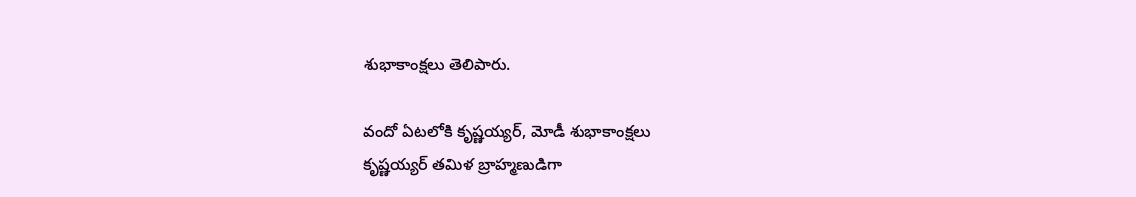శుభాకాంక్షలు తెలిపారు.

వందో ఏటలోకి కృష్ణయ్యర్, మోడీ శుభాకాంక్షలు
కృష్ణయ్యర్ తమిళ బ్రాహ్మణుడిగా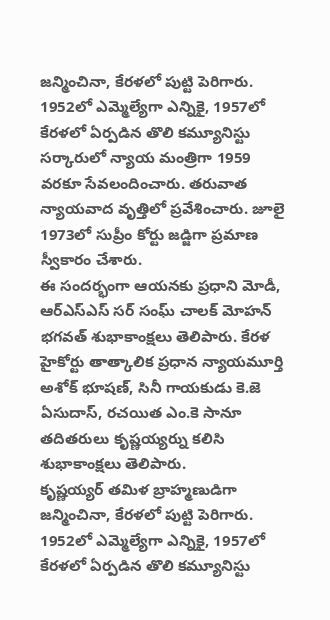జన్మించినా, కేరళలో పుట్టి పెరిగారు. 1952లో ఎమ్మెల్యేగా ఎన్నికై, 1957లో కేరళలో ఏర్పడిన తొలి కమ్యూనిస్టు సర్కారులో న్యాయ మంత్రిగా 1959 వరకూ సేవలందించారు. తరువాత న్యాయవాద వృత్తిలో ప్రవేశించారు. జూలై 1973లో సుప్రీం కోర్టు జడ్జిగా ప్రమాణ స్వీకారం చేశారు.
ఈ సందర్భంగా ఆయనకు ప్రధాని మోడీ, ఆర్ఎస్ఎస్ సర్ సంఘ్ చాలక్ మోహన్ భగవత్ శుభాకాంక్షలు తెలిపారు. కేరళ హైకోర్టు తాత్కాలిక ప్రధాన న్యాయమూర్తి అశోక్ భూషణ్, సినీ గాయకుడు కె.జె ఏసుదాస్, రచయిత ఎం.కె సానూ తదితరులు కృష్ణయ్యర్ను కలిసి శుభాకాంక్షలు తెలిపారు.
కృష్ణయ్యర్ తమిళ బ్రాహ్మణుడిగా జన్మించినా, కేరళలో పుట్టి పెరిగారు. 1952లో ఎమ్మెల్యేగా ఎన్నికై, 1957లో కేరళలో ఏర్పడిన తొలి కమ్యూనిస్టు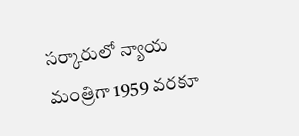సర్కారులో న్యాయ మంత్రిగా 1959 వరకూ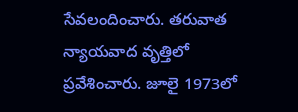సేవలందించారు. తరువాత న్యాయవాద వృత్తిలో ప్రవేశించారు. జూలై 1973లో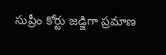సుప్రీం కోర్టు జడ్జిగా ప్రమాణ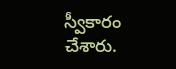స్వీకారం చేశారు.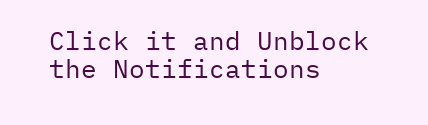Click it and Unblock the Notifications